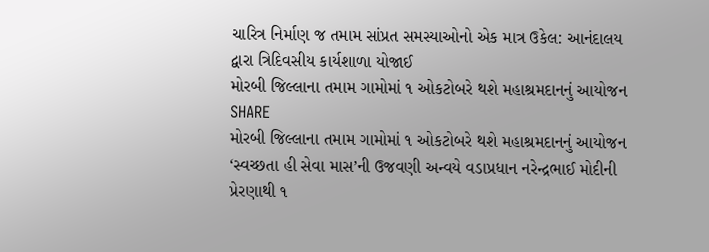ચારિત્ર નિર્માણ જ તમામ સાંપ્રત સમસ્યાઓનો એક માત્ર ઉકેલ: આનંદાલય દ્વારા ત્રિદિવસીય કાર્યશાળા યોજાઈ
મોરબી જિલ્લાના તમામ ગામોમાં ૧ ઓકટોબરે થશે મહાશ્રમદાનનું આયોજન
SHARE
મોરબી જિલ્લાના તમામ ગામોમાં ૧ ઓકટોબરે થશે મહાશ્રમદાનનું આયોજન
‘સ્વચ્છતા હી સેવા માસ’ની ઉજવણી અન્વયે વડાપ્રધાન નરેન્દ્રભાઈ મોદીની પ્રેરણાથી ૧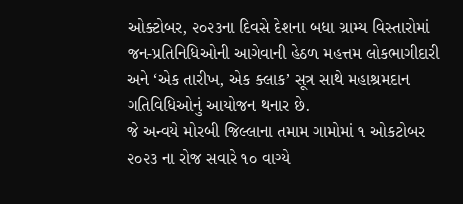ઓક્ટોબર, ૨૦૨૩ના દિવસે દેશના બધા ગ્રામ્ય વિસ્તારોમાં જન-પ્રતિનિધિઓની આગેવાની હેઠળ મહત્તમ લોકભાગીદારી અને ‘એક તારીખ, એક ક્લાક’ સૂત્ર સાથે મહાશ્રમદાન ગતિવિધિઓનું આયોજન થનાર છે.
જે અન્વયે મોરબી જિલ્લાના તમામ ગામોમાં ૧ ઓકટોબર ૨૦૨૩ ના રોજ સવારે ૧૦ વાગ્યે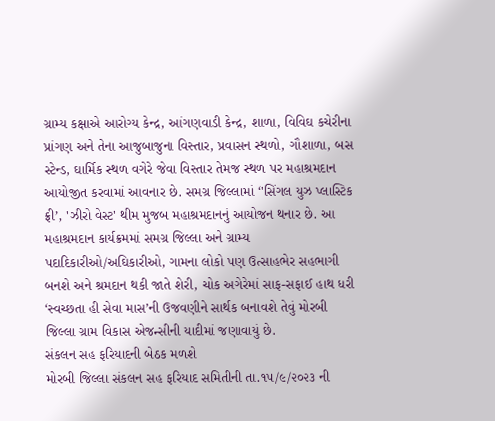ગ્રામ્ય કક્ષાએ આરોગ્ય કેન્દ્ર, આંગણવાડી કેન્દ્ર, શાળા, વિવિઘ કચેરીના પ્રાંગણ અને તેના આજુબાજુના વિસ્તાર, પ્રવાસન સ્થળો, ગૌશાળા, બસ સ્ટેન્ડ, ઘાર્મિક સ્થળ વગેરે જેવા વિસ્તાર તેમજ સ્થળ પર મહાશ્રમદાન આયોજીત કરવામાં આવનાર છે. સમગ્ર જિલ્લામાં ‘'સિંગલ યુઝ પ્લાસ્ટિક ફ્રી’, 'ઝીરો વેસ્ટ' થીમ મુજબ મહાશ્રમદાનનું આયોજન થનાર છે. આ મહાશ્રમદાન કાર્યક્રમમાં સમગ્ર જિલ્લા અને ગ્રામ્ય પદાદિકારીઓ/અઘિકારીઓ, ગામના લોકો પણ ઉત્સાહભેર સહભાગી બનશે અને શ્રમદાન થકી જાતે શેરી, ચોક અગેરેમાં સાફ-સફાઈ હાથ ધરી ‘સ્વચ્છતા હી સેવા માસ’ની ઉજવણીને સાર્થક બનાવશે તેવું મોરબી જિલ્લા ગ્રામ વિકાસ એજન્સીની યાદીમાં જણાવાયું છે.
સંકલન સહ ફરિયાદની બેઠક મળશે
મોરબી જિલ્લા સંકલન સહ ફરિયાદ સમિતીની તા.૧૫/૯/૨૦૨૩ ની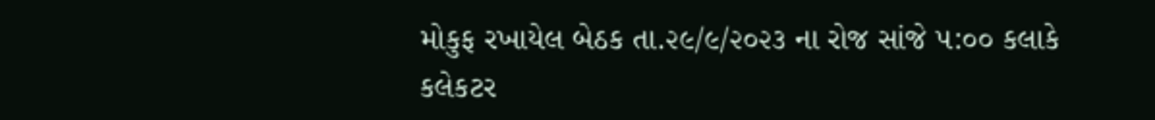મોકુફ રખાયેલ બેઠક તા.૨૯/૯/૨૦૨૩ ના રોજ સાંજે ૫:૦૦ કલાકે કલેકટર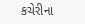કચેરીના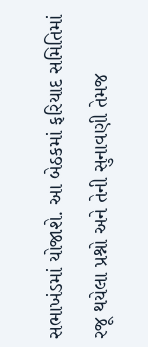સભાખંડમાં યોજાશે. આ બેઠકમાં ફરિયાદ સમિતિમાં રજૂ થયેલા પ્રશ્નો અને તેની સુનાવણી તેમજ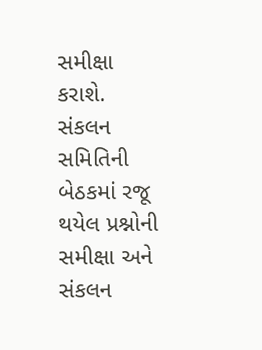સમીક્ષા કરાશે. સંકલન સમિતિની બેઠકમાં રજૂ થયેલ પ્રશ્નોની સમીક્ષા અને સંકલન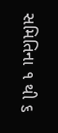સમિતિના ૧ થી ૬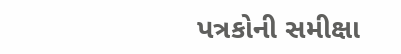પત્રકોની સમીક્ષા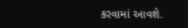કરવામાં આવશે.